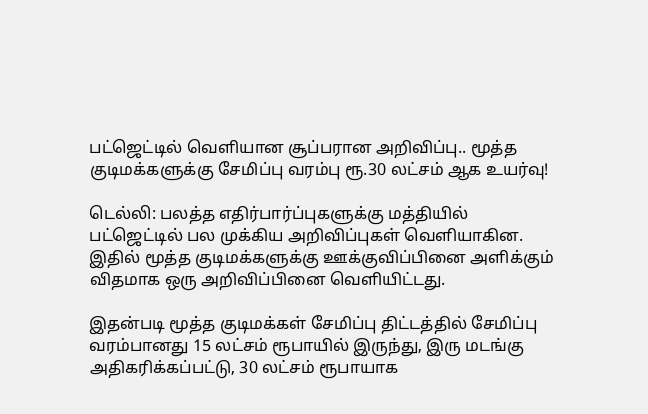பட்ஜெட்டில் வெளியான சூப்பரான அறிவிப்பு.. மூத்த குடிமக்களுக்கு சேமிப்பு வரம்பு ரூ.30 லட்சம் ஆக உயர்வு!

டெல்லி: பலத்த எதிர்பார்ப்புகளுக்கு மத்தியில் பட்ஜெட்டில் பல முக்கிய அறிவிப்புகள் வெளியாகின. இதில் மூத்த குடிமக்களுக்கு ஊக்குவிப்பினை அளிக்கும் விதமாக ஒரு அறிவிப்பினை வெளியிட்டது.

இதன்படி மூத்த குடிமக்கள் சேமிப்பு திட்டத்தில் சேமிப்பு வரம்பானது 15 லட்சம் ரூபாயில் இருந்து, இரு மடங்கு அதிகரிக்கப்பட்டு, 30 லட்சம் ரூபாயாக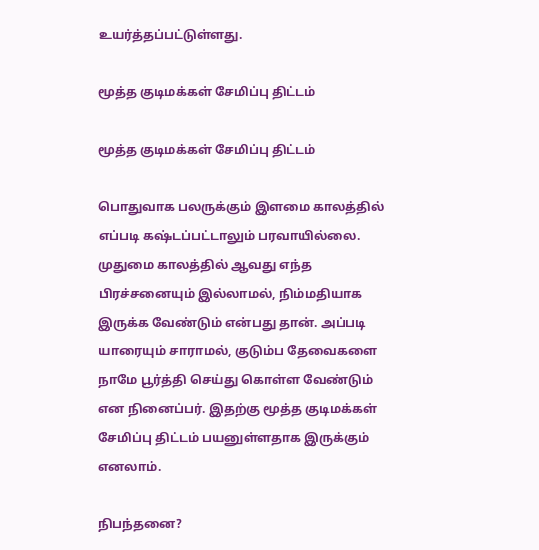உயர்த்தப்பட்டுள்ளது.

மூத்த குடிமக்கள் சேமிப்பு திட்டம்

மூத்த குடிமக்கள் சேமிப்பு திட்டம்

பொதுவாக பலருக்கும் இளமை காலத்தில் எப்படி கஷ்டப்பட்டாலும் பரவாயில்லை. முதுமை காலத்தில் ஆவது எந்த பிரச்சனையும் இல்லாமல், நிம்மதியாக இருக்க வேண்டும் என்பது தான். அப்படி யாரையும் சாராமல், குடும்ப தேவைகளை நாமே பூர்த்தி செய்து கொள்ள வேண்டும் என நினைப்பர். இதற்கு மூத்த குடிமக்கள் சேமிப்பு திட்டம் பயனுள்ளதாக இருக்கும் எனலாம்.

நிபந்தனை?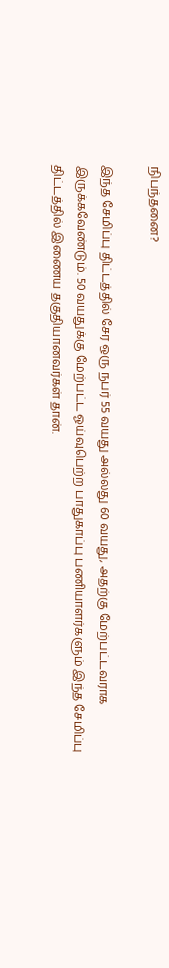நிபந்தனை?

இந்த சேமிப்பு திட்டத்தில் சேர ஒரு நபர் 55 வயது அல்லது 60 வயது, அதற்கு மேற்பட்டவராக இருக்கவேண்டும். 50 வயதுக்கு மேற்பட்ட ஓய்வுபெற்ற பாதுகாப்பு பணியாளர்களும் இந்த சேமிப்பு திட்டத்தில் இணைய தகுதியானவர்கள் தான்.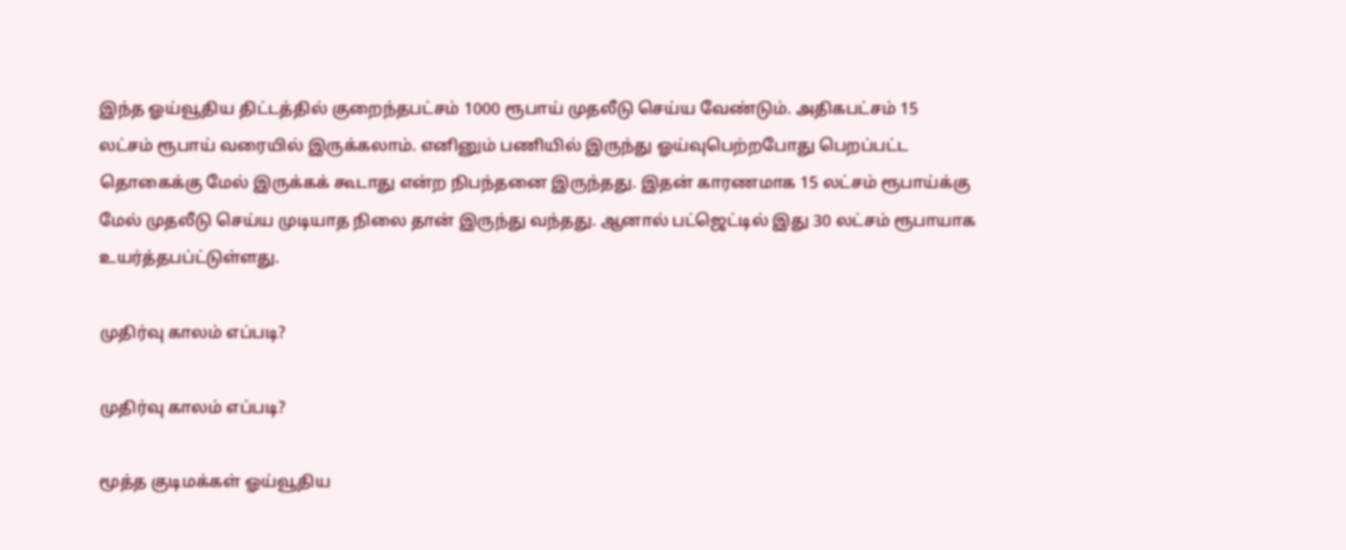இந்த ஓய்வூதிய திட்டத்தில் குறைந்தபட்சம் 1000 ரூபாய் முதலீடு செய்ய வேண்டும். அதிகபட்சம் 15 லட்சம் ரூபாய் வரையில் இருக்கலாம். எனினும் பணியில் இருந்து ஓய்வுபெற்றபோது பெறப்பட்ட தொகைக்கு மேல் இருக்கக் கூடாது என்ற நிபந்தனை இருந்தது. இதன் காரணமாக 15 லட்சம் ரூபாய்க்கு மேல் முதலீடு செய்ய முடியாத நிலை தான் இருந்து வந்தது. ஆனால் பட்ஜெட்டில் இது 30 லட்சம் ரூபாயாக உயர்த்தபப்ட்டுள்ளது.

முதிர்வு காலம் எப்படி?

முதிர்வு காலம் எப்படி?

மூத்த குடிமக்கள் ஓய்வூதிய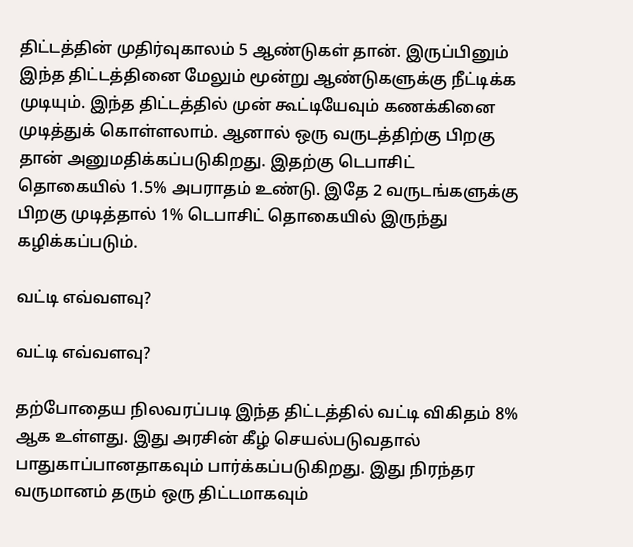திட்டத்தின் முதிர்வுகாலம் 5 ஆண்டுகள் தான். இருப்பினும் இந்த திட்டத்தினை மேலும் மூன்று ஆண்டுகளுக்கு நீட்டிக்க முடியும். இந்த திட்டத்தில் முன் கூட்டியேவும் கணக்கினை முடித்துக் கொள்ளலாம். ஆனால் ஒரு வருடத்திற்கு பிறகு தான் அனுமதிக்கப்படுகிறது. இதற்கு டெபாசிட் தொகையில் 1.5% அபராதம் உண்டு. இதே 2 வருடங்களுக்கு பிறகு முடித்தால் 1% டெபாசிட் தொகையில் இருந்து கழிக்கப்படும்.

வட்டி எவ்வளவு?

வட்டி எவ்வளவு?

தற்போதைய நிலவரப்படி இந்த திட்டத்தில் வட்டி விகிதம் 8% ஆக உள்ளது. இது அரசின் கீழ் செயல்படுவதால் பாதுகாப்பானதாகவும் பார்க்கப்படுகிறது. இது நிரந்தர வருமானம் தரும் ஒரு திட்டமாகவும்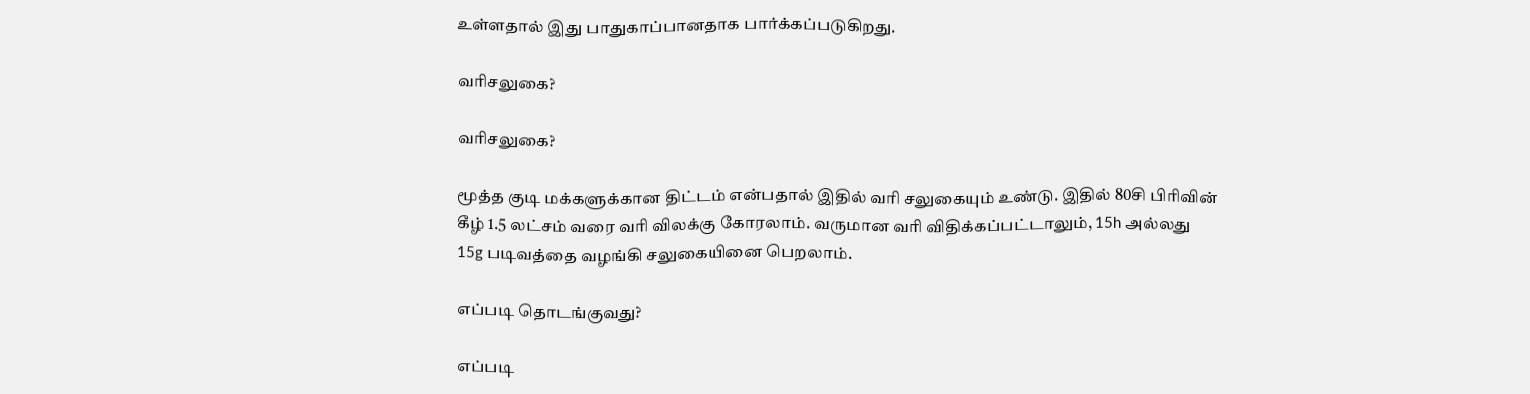உள்ளதால் இது பாதுகாப்பானதாக பார்க்கப்படுகிறது.

வரிசலுகை?

வரிசலுகை?

மூத்த குடி மக்களுக்கான திட்டம் என்பதால் இதில் வரி சலுகையும் உண்டு. இதில் 80சி பிரிவின் கீழ் 1.5 லட்சம் வரை வரி விலக்கு கோரலாம். வருமான வரி விதிக்கப்பட்டாலும், 15h அல்லது 15g படிவத்தை வழங்கி சலுகையினை பெறலாம்.

எப்படி தொடங்குவது?

எப்படி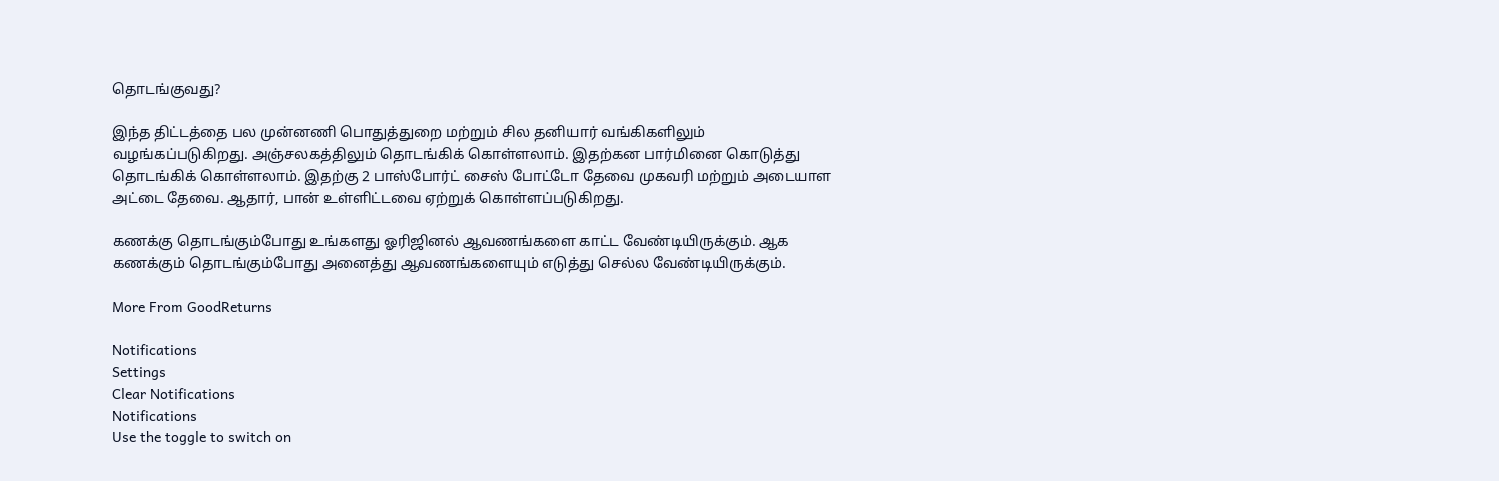தொடங்குவது?

இந்த திட்டத்தை பல முன்னணி பொதுத்துறை மற்றும் சில தனியார் வங்கிகளிலும் வழங்கப்படுகிறது. அஞ்சலகத்திலும் தொடங்கிக் கொள்ளலாம். இதற்கன பார்மினை கொடுத்து தொடங்கிக் கொள்ளலாம். இதற்கு 2 பாஸ்போர்ட் சைஸ் போட்டோ தேவை முகவரி மற்றும் அடையாள அட்டை தேவை. ஆதார், பான் உள்ளிட்டவை ஏற்றுக் கொள்ளப்படுகிறது.

கணக்கு தொடங்கும்போது உங்களது ஓரிஜினல் ஆவணங்களை காட்ட வேண்டியிருக்கும். ஆக கணக்கும் தொடங்கும்போது அனைத்து ஆவணங்களையும் எடுத்து செல்ல வேண்டியிருக்கும்.

More From GoodReturns

Notifications
Settings
Clear Notifications
Notifications
Use the toggle to switch on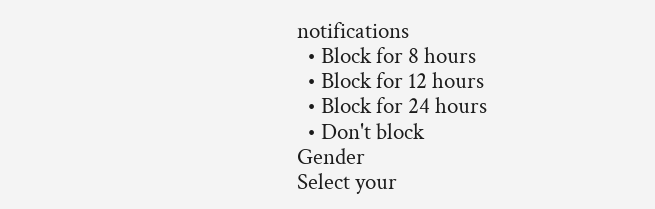notifications
  • Block for 8 hours
  • Block for 12 hours
  • Block for 24 hours
  • Don't block
Gender
Select your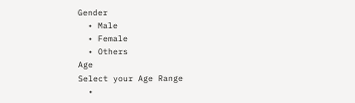Gender
  • Male
  • Female
  • Others
Age
Select your Age Range
  •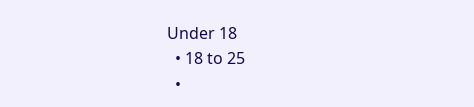Under 18
  • 18 to 25
  •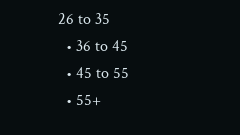26 to 35
  • 36 to 45
  • 45 to 55
  • 55+